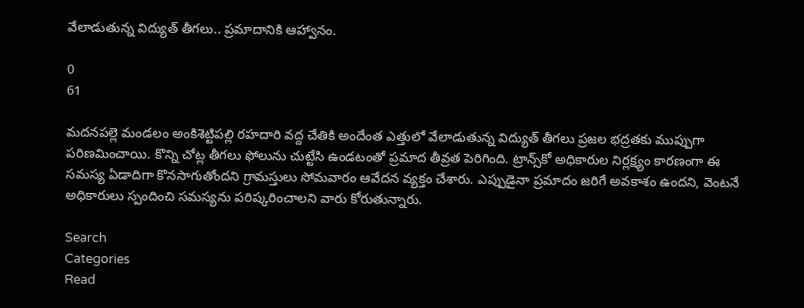వేలాడుతున్న విద్యుత్ తీగలు.. ప్రమాదానికి ఆహ్వానం.

0
61

మదనపల్లె మండలం అంకిశెట్టిపల్లి రహదారి వద్ద చేతికి అందేంత ఎత్తులో వేలాడుతున్న విద్యుత్ తీగలు ప్రజల భద్రతకు ముప్పుగా పరిణమించాయి. కొన్ని చోట్ల తీగలు ఫోలును చుట్టేసి ఉండటంతో ప్రమాద తీవ్రత పెరిగింది. ట్రాన్స్‌కో అధికారుల నిర్లక్ష్యం కారణంగా ఈ సమస్య ఏడాదిగా కొనసాగుతోందని గ్రామస్తులు సోమవారం ఆవేదన వ్యక్తం చేశారు. ఎప్పుడైనా ప్రమాదం జరిగే అవకాశం ఉందని, వెంటనే అధికారులు స్పందించి సమస్యను పరిష్కరించాలని వారు కోరుతున్నారు.

Search
Categories
Read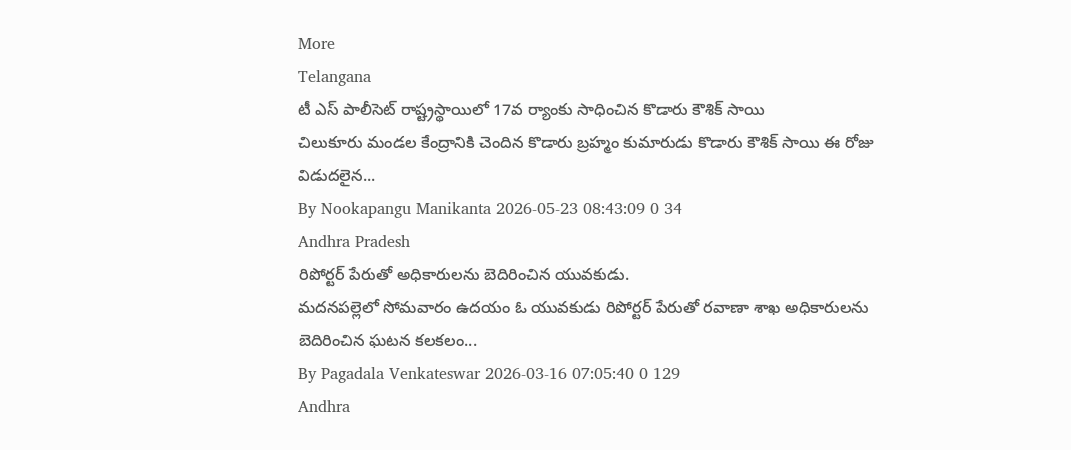More
Telangana
టీ ఎస్ పాలీసెట్ రాష్ట్రస్థాయిలో 17వ ర్యాంకు సాధించిన కొడారు కౌశిక్ సాయి
చిలుకూరు మండల కేంద్రానికి చెందిన కొడారు బ్రహ్మం కుమారుడు కొడారు కౌశిక్ సాయి ఈ రోజు విడుదలైన...
By Nookapangu Manikanta 2026-05-23 08:43:09 0 34
Andhra Pradesh
రిపోర్టర్ పేరుతో అధికారులను బెదిరించిన యువకుడు.
మదనపల్లెలో సోమవారం ఉదయం ఓ యువకుడు రిపోర్టర్ పేరుతో రవాణా శాఖ అధికారులను బెదిరించిన ఘటన కలకలం...
By Pagadala Venkateswar 2026-03-16 07:05:40 0 129
Andhra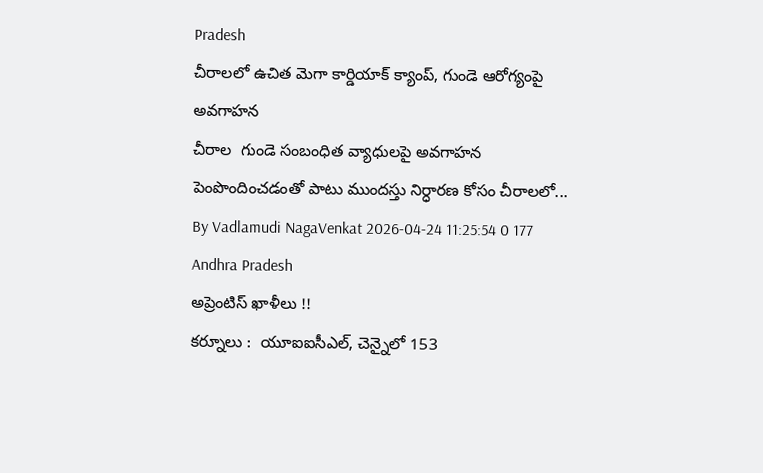Pradesh
చీరాలలో ఉచిత మెగా కార్డియాక్ క్యాంప్, గుండె ఆరోగ్యంపై అవగాహన
చీరాల  గుండె సంబంధిత వ్యాధులపై అవగాహన పెంపొందించడంతో పాటు ముందస్తు నిర్ధారణ కోసం చీరాలలో...
By Vadlamudi NagaVenkat 2026-04-24 11:25:54 0 177
Andhra Pradesh
అప్రెంటిస్ ఖాళీలు !!
కర్నూలు :  యూఐఐసీఎల్, చెన్నైలో 153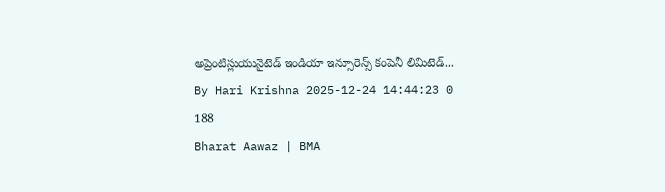అప్రెంటిస్లుయునైటెడ్ ఇండియా ఇన్సూరెన్స్ కంపెనీ లిమిటెడ్...
By Hari Krishna 2025-12-24 14:44:23 0 188
Bharat Aawaz | BMA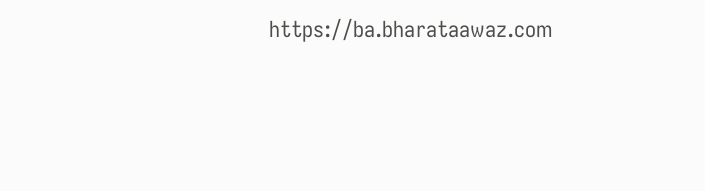https://ba.bharataawaz.com